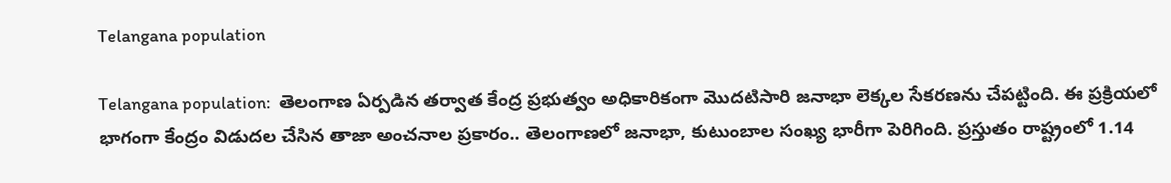Telangana population

Telangana population:  తెలంగాణ ఏర్పడిన తర్వాత కేంద్ర ప్రభుత్వం అధికారికంగా మొదటిసారి జనాభా లెక్కల సేకరణను చేపట్టింది. ఈ ప్రక్రియలో భాగంగా కేంద్రం విడుదల చేసిన తాజా అంచనాల ప్రకారం.. తెలంగాణలో జనాభా, కుటుంబాల సంఖ్య భారీగా పెరిగింది. ప్రస్తుతం రాష్ట్రంలో 1.14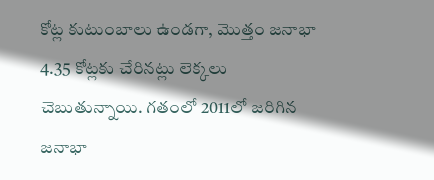కోట్ల కుటుంబాలు ఉండగా, మొత్తం జనాభా 4.35 కోట్లకు చేరినట్లు లెక్కలు చెబుతున్నాయి. గతంలో 2011లో జరిగిన జనాభా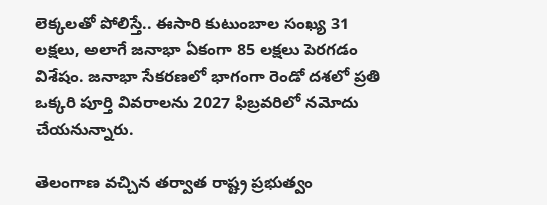లెక్కలతో పోలిస్తే.. ఈసారి కుటుంబాల సంఖ్య 31 లక్షలు, అలాగే జనాభా ఏకంగా 85 లక్షలు పెరగడం విశేషం. జనాభా సేకరణలో భాగంగా రెండో దశలో ప్రతి ఒక్కరి పూర్తి వివరాలను 2027 ఫిబ్రవరిలో నమోదు చేయనున్నారు.

తెలంగాణ వచ్చిన తర్వాత రాష్ట్ర ప్రభుత్వం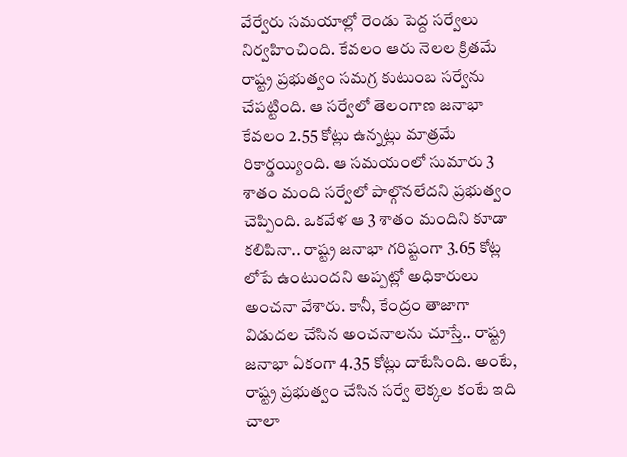వేర్వేరు సమయాల్లో రెండు పెద్ద సర్వేలు నిర్వహించింది. కేవలం ఆరు నెలల క్రితమే రాష్ట్ర ప్రభుత్వం సమగ్ర కుటుంబ సర్వేను చేపట్టింది. ఆ సర్వేలో తెలంగాణ జనాభా కేవలం 2.55 కోట్లు ఉన్నట్లు మాత్రమే రికార్డయ్యింది. ఆ సమయంలో సుమారు 3 శాతం మంది సర్వేలో పాల్గొనలేదని ప్రభుత్వం చెప్పింది. ఒకవేళ ఆ 3 శాతం మందిని కూడా కలిపినా.. రాష్ట్ర జనాభా గరిష్టంగా 3.65 కోట్ల లోపే ఉంటుందని అప్పట్లో అధికారులు అంచనా వేశారు. కానీ, కేంద్రం తాజాగా విడుదల చేసిన అంచనాలను చూస్తే.. రాష్ట్ర జనాభా ఏకంగా 4.35 కోట్లు దాటేసింది. అంటే, రాష్ట్ర ప్రభుత్వం చేసిన సర్వే లెక్కల కంటే ఇది చాలా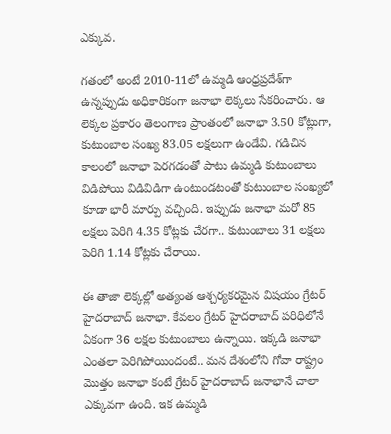ఎక్కువ.

గతంలో అంటే 2010-11లో ఉమ్మడి ఆంధ్రప్రదేశ్‌గా ఉన్నప్పుడు అధికారికంగా జనాభా లెక్కలు సేకరించారు. ఆ లెక్కల ప్రకారం తెలంగాణ ప్రాంతంలో జనాభా 3.50 కోట్లుగా, కుటుంబాల సంఖ్య 83.05 లక్షలుగా ఉండేవి. గడిచిన కాలంలో జనాభా పెరగడంతో పాటు ఉమ్మడి కుటుంబాలు విడిపోయి విడివిడిగా ఉంటుండటంతో కుటుంబాల సంఖ్యలో కూడా భారీ మార్పు వచ్చింది. ఇప్పుడు జనాభా మరో 85 లక్షలు పెరిగి 4.35 కోట్లకు చేరగా.. కుటుంబాలు 31 లక్షలు పెరిగి 1.14 కోట్లకు చేరాయి.

ఈ తాజా లెక్కల్లో అత్యంత ఆశ్చర్యకరమైన విషయం గ్రేటర్ హైదరాబాద్ జనాభా. కేవలం గ్రేటర్ హైదరాబాద్‌ పరిధిలోనే ఏకంగా 36 లక్షల కుటుంబాలు ఉన్నాయి. ఇక్కడి జనాభా ఎంతలా పెరిగిపోయిందంటే.. మన దేశంలోని గోవా రాష్ట్రం మొత్తం జనాభా కంటే గ్రేటర్ హైదరాబాద్ జనాభానే చాలా ఎక్కువగా ఉంది. ఇక ఉమ్మడి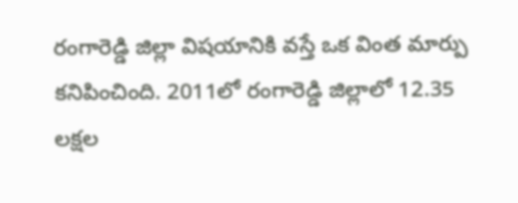రంగారెడ్డి జిల్లా విషయానికి వస్తే ఒక వింత మార్పు కనిపించింది. 2011లో రంగారెడ్డి జిల్లాలో 12.35 లక్షల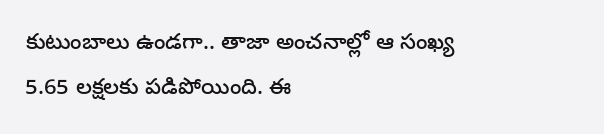కుటుంబాలు ఉండగా.. తాజా అంచనాల్లో ఆ సంఖ్య 5.65 లక్షలకు పడిపోయింది. ఈ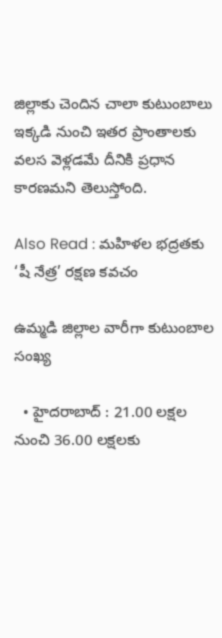జిల్లాకు చెందిన చాలా కుటుంబాలు ఇక్కడి నుంచి ఇతర ప్రాంతాలకు వలస వెళ్లడమే దీనికి ప్రధాన కారణమని తెలుస్తోంది.

Also Read : మహిళల భద్రతకు ‘షీ నేత్ర’ రక్షణ కవచం

ఉమ్మడి జిల్లాల వారీగా కుటుంబాల సంఖ్య

  • హైదరాబాద్ : 21.00 లక్షల నుంచి 36.00 లక్షలకు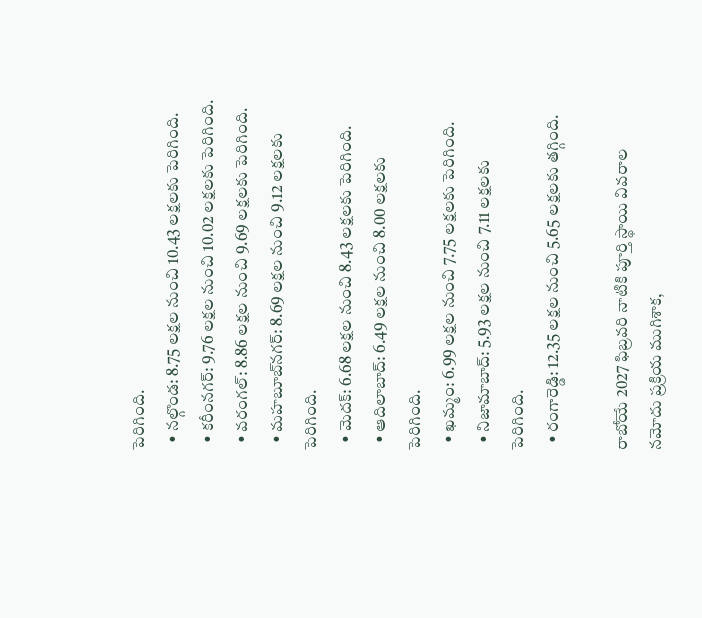పెరిగింది.
  • నల్గొండ: 8.75 లక్షల నుంచి 10.43 లక్షలకు పెరిగింది.
  • కరీంనగర్: 9.76 లక్షల నుంచి 10.02 లక్షలకు పెరిగింది.
  • వరంగల్: 8.86 లక్షల నుంచి 9.69 లక్షలకు పెరిగింది.
  • మహబూబ్‌నగర్: 8.69 లక్షల నుంచి 9.12 లక్షలకు పెరిగింది.
  • మెదక్: 6.68 లక్షల నుంచి 8.43 లక్షలకు పెరిగింది.
  • ఆదిలాబాద్: 6.49 లక్షల నుంచి 8.00 లక్షలకు పెరిగింది.
  • ఖమ్మం: 6.99 లక్షల నుంచి 7.75 లక్షలకు పెరిగింది.
  • నిజామాబాద్: 5.93 లక్షల నుంచి 7.11 లక్షలకు పెరిగింది.
  • రంగారెడ్డి: 12.35 లక్షల నుంచి 5.65 లక్షలకు తగ్గింది.

రాబోయే 2027 ఫిబ్రవరి నాటికి పూర్తి స్థాయి వివరాల నమోదు ప్రక్రియ ముగిశాక,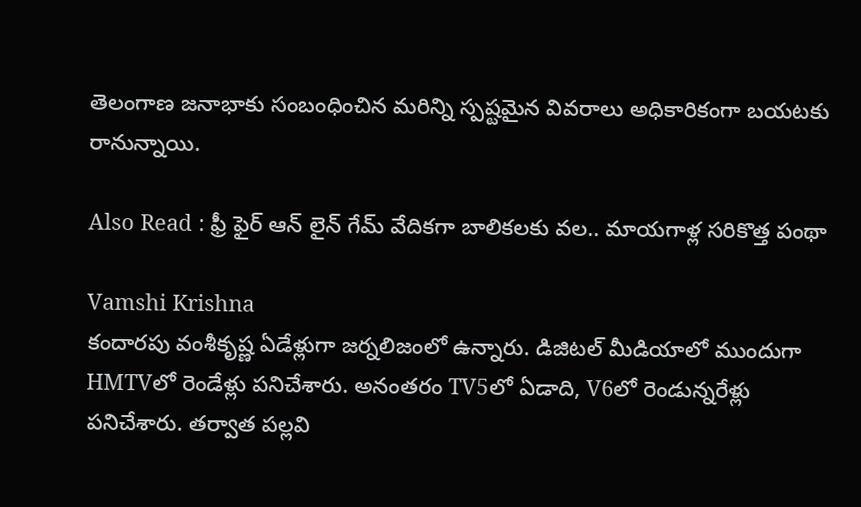తెలంగాణ జనాభాకు సంబంధించిన మరిన్ని స్పష్టమైన వివరాలు అధికారికంగా బయటకు రానున్నాయి.

Also Read : ఫ్రీ ఫైర్ ఆన్ లైన్ గేమ్ వేదికగా బాలికలకు వల.. మాయగాళ్ల సరికొత్త పంథా

Vamshi Krishna
కందారపు వంశీకృష్ణ ఏడేళ్లుగా జర్నలిజంలో ఉన్నారు. డిజిటల్ మీడియాలో ముందుగా HMTVలో రెండేళ్లు పనిచేశారు. అనంతరం TV5లో ఏడాది, V6లో రెండున్నరేళ్లు పనిచేశారు. తర్వాత పల్లవి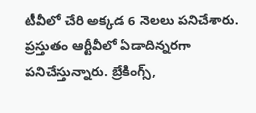టీవీలో చేరి అక్కడ 6 నెలలు పనిచేశారు. ప్రస్తుతం ఆర్టీవీలో ఏడాదిన్నరగా పనిచేస్తున్నారు. బ్రేకింగ్స్,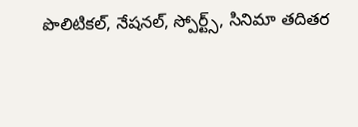పొలిటికల్, నేషనల్, స్పోర్ట్స్, సినిమా తదితర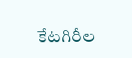కేటగిరీల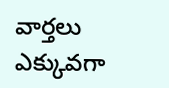వార్తలు ఎక్కువగా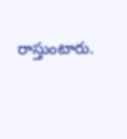రాస్తుంటారు.